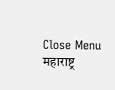Close Menu
महाराष्ट्र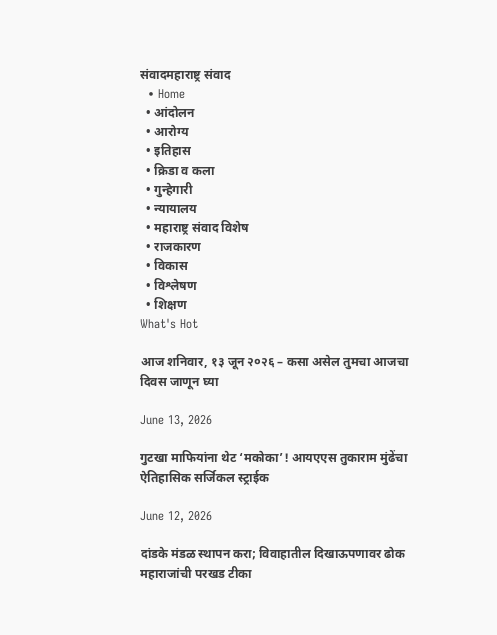संवादमहाराष्ट्र संवाद
  • Home
  • आंदोलन
  • आरोग्य
  • इतिहास
  • क्रिडा व कला
  • गुन्हेगारी
  • न्यायालय
  • महाराष्ट्र संवाद विशेष
  • राजकारण
  • विकास
  • विश्लेषण
  • शिक्षण
What's Hot

आज शनिवार, १३ जून २०२६ – कसा असेल तुमचा आजचा दिवस जाणून घ्या

June 13, 2026

गुटखा माफियांना थेट ‘मकोका’! आयएएस तुकाराम मुंढेंचा ऐतिहासिक सर्जिकल स्ट्राईक

June 12, 2026

दांडके मंडळ स्थापन करा; विवाहातील दिखाऊपणावर ढोक महाराजांची परखड टीका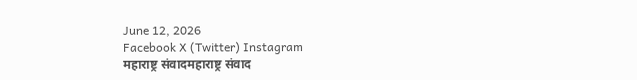June 12, 2026
Facebook X (Twitter) Instagram
महाराष्ट्र संवादमहाराष्ट्र संवाद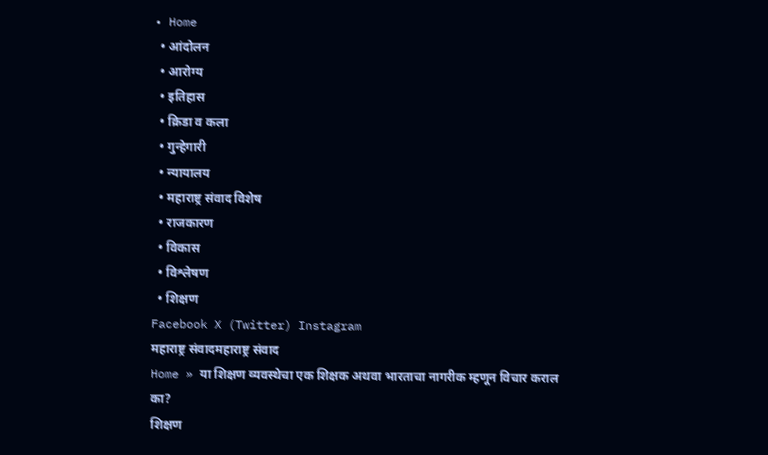• Home
  • आंदोलन
  • आरोग्य
  • इतिहास
  • क्रिडा व कला
  • गुन्हेगारी
  • न्यायालय
  • महाराष्ट्र संवाद विशेष
  • राजकारण
  • विकास
  • विश्लेषण
  • शिक्षण
Facebook X (Twitter) Instagram
महाराष्ट्र संवादमहाराष्ट्र संवाद
Home » या शिक्षण व्यवस्थेचा एक शिक्षक अथवा भारताचा नागरीक म्हणून विचार कराल का?
शिक्षण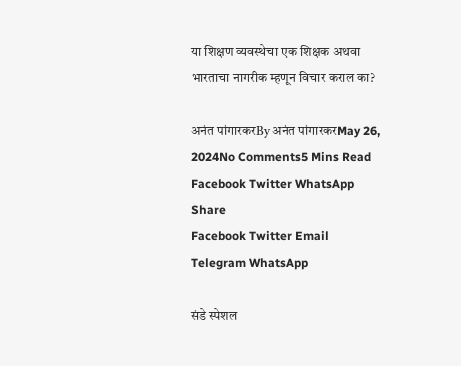या शिक्षण व्यवस्थेचा एक शिक्षक अथवा भारताचा नागरीक म्हणून विचार कराल का?

अनंत पांगारकरBy अनंत पांगारकरMay 26, 2024No Comments5 Mins Read
Facebook Twitter WhatsApp
Share
Facebook Twitter Email Telegram WhatsApp

संडे स्पेशल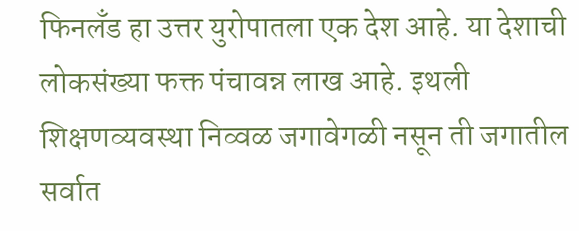फिनलँड हा उत्तर युरोपातला एक देश आहे. या देशाची लोकसंख्या फक्त पंचावन्न लाख आहे. इथली शिक्षणव्यवस्था निव्वळ जगावेगळी नसून ती जगातील सर्वात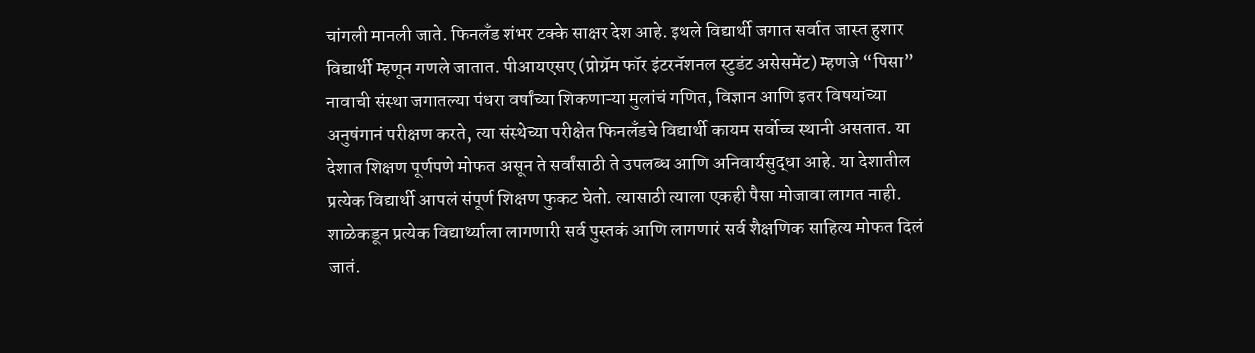चांगली मानली जाते. फिनलँड शंभर टक्के साक्षर देश आहे. इथले विद्यार्थी जगात सर्वात जास्त हुशार विद्यार्थी म्हणून गणले जातात. पीआयएसए (प्रोग्रॅम फॉर इंटरनॅशनल स्टुडंट असेसमेंट) म्हणजे “पिसा” नावाची संस्था जगातल्या पंधरा वर्षांच्या शिकणाऱ्या मुलांचं गणित, विज्ञान आणि इतर विषयांच्या अनुषंगानं परीक्षण करते, त्या संस्थेच्या परीक्षेत फिनलँडचे विद्यार्थी कायम सर्वोच्च स्थानी असतात. या देशात शिक्षण पूर्णपणे मोफत असून ते सर्वांसाठी ते उपलब्ध आणि अनिवार्यसुद्धा आहे. या देशातील प्रत्येक विद्यार्थी आपलं संपूर्ण शिक्षण फुकट घेतो. त्यासाठी त्याला एकही पैसा मोजावा लागत नाही. शाळेकडून प्रत्येक विद्यार्थ्याला लागणारी सर्व पुस्तकं आणि लागणारं सर्व शैक्षणिक साहित्य मोफत दिलं जातं.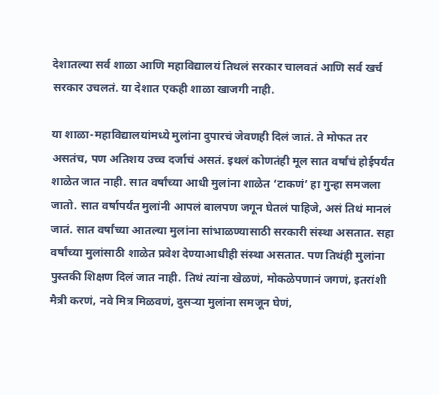देशातल्या सर्व शाळा आणि महाविद्यालयं तिथलं सरकार चालवतं आणि सर्व खर्च सरकार उचलतं. या देशात एकही शाळा खाजगी नाही.

या शाळा-महाविद्यालयांमध्ये मुलांना दुपारचं जेवणही दिलं जातं. ते मोफत तर असतंच, पण अतिशय उच्च दर्जाचं असतं. इथलं कोणतंही मूल सात वर्षांचं होईपर्यंत शाळेत जात नाही. सात वर्षांच्या आधी मुलांना शाळेत ‘टाकणं’ हा गुन्हा समजला जातो. सात वर्षापर्यंत मुलांनी आपलं बालपण जगून घेतलं पाहिजे, असं तिथं मानलं जातं. सात वर्षांच्या आतल्या मुलांना सांभाळण्यासाठी सरकारी संस्था असतात. सहा वर्षांच्या मुलांसाठी शाळेत प्रवेश देण्याआधीही संस्था असतात. पण तिथंही मुलांना पुस्तकी शिक्षण दिलं जात नाही. तिथं त्यांना खेळणं, मोकळेपणानं जगणं, इतरांशी मैत्री करणं, नवे मित्र मिळवणं, दुसऱ्या मुलांना समजून घेणं,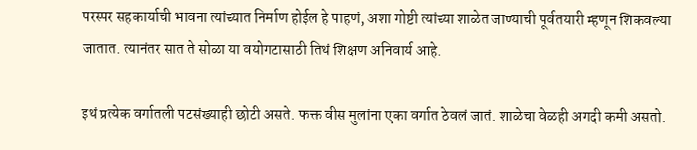परस्पर सहकार्याची भावना त्यांच्यात निर्माण होईल हे पाहणं, अशा गोष्टी त्यांच्या शाळेत जाण्याची पूर्वतयारी म्हणून शिकवल्या जातात. त्यानंतर सात ते सोळा या वयोगटासाठी तिथं शिक्षण अनिवार्य आहे.

इथं प्रत्येक वर्गातली पटसंख्याही छोटी असते. फक्त वीस मुलांना एका वर्गात ठेवलं जातं. शाळेचा वेळही अगदी कमी असतो.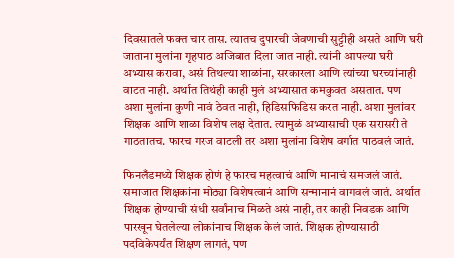दिवसातले फक्त चार तास. त्यातच दुपारची जेवणाची सुट्टीही असते आणि घरी जाताना मुलांना गृहपाठ अजिबात दिला जात नाही. त्यांनी आपल्या घरी अभ्यास करावा, असं तिथल्या शाळांना, सरकारला आणि त्यांच्या घरच्यांनाही वाटत नाही. अर्थात तिथंही काही मुलं अभ्यासात कमकुवत असतात. पण अशा मुलांना कुणी नावं ठेवत नाही, हिडिसफिडिस करत नाही. अशा मुलांवर शिक्षक आणि शाळा विशेष लक्ष देतात. त्यामुळं अभ्यासाची एक सरासरी ते गाठतातच. फारच गरज वाटली तर अशा मुलांना विशेष वर्गात पाठवलं जातं.

फिनलँडमध्ये शिक्षक होणं हे फारच महत्वाचं आणि मानाचं समजलं जातं. समाजात शिक्षकांना मोठ्या विशेषत्वानं आणि सन्मानानं वागवलं जातं. अर्थात शिक्षक होण्याची संधी सर्वांनाच मिळते असं नाही, तर काही निवडक आणि पारखून घेतलेल्या लोकांनाच शिक्षक केलं जातं. शिक्षक होण्यासाठी पदविकेपर्यंत शिक्षण लागतं, पण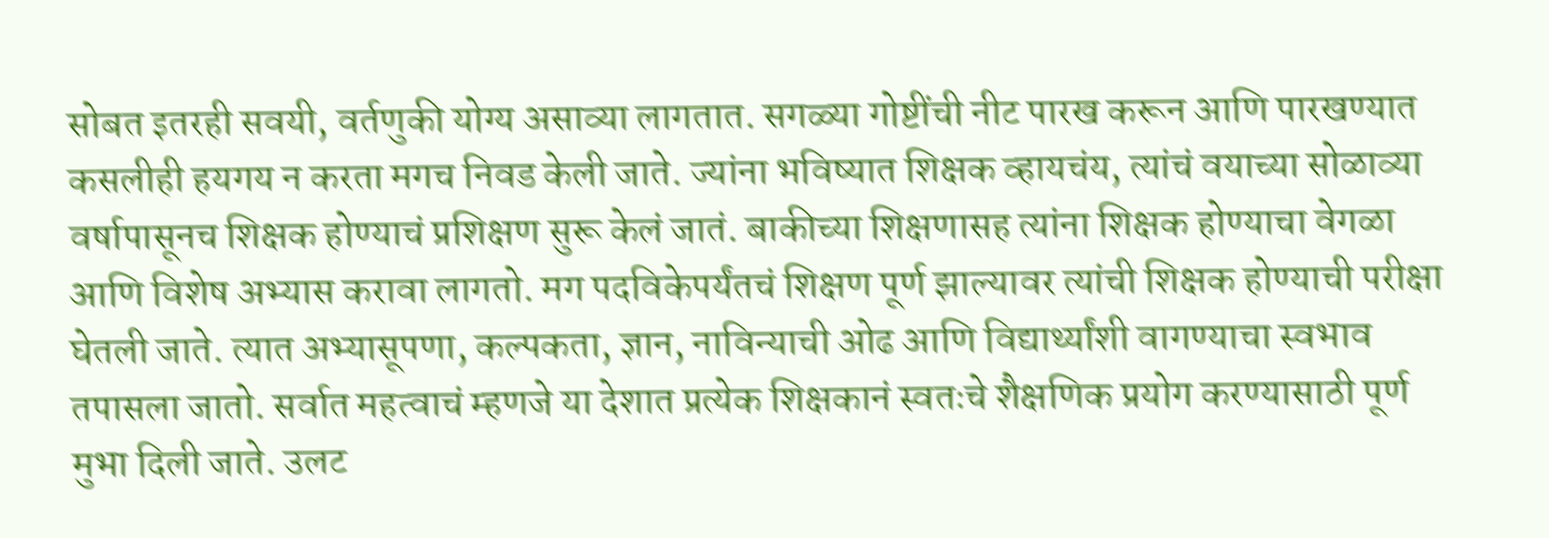सोबत इतरही सवयी, वर्तणुकी योग्य असाव्या लागतात. सगळ्या गोष्टींची नीट पारख करून आणि पारखण्यात कसलीही हयगय न करता मगच निवड केली जाते. ज्यांना भविष्यात शिक्षक व्हायचंय, त्यांचं वयाच्या सोळाव्या वर्षापासूनच शिक्षक होण्याचं प्रशिक्षण सुरू केलं जातं. बाकीच्या शिक्षणासह त्यांना शिक्षक होण्याचा वेगळा आणि विशेष अभ्यास करावा लागतो. मग पदविकेपर्यंतचं शिक्षण पूर्ण झाल्यावर त्यांची शिक्षक होण्याची परीक्षा घेतली जाते. त्यात अभ्यासूपणा, कल्पकता, ज्ञान, नाविन्याची ओढ आणि विद्यार्थ्यांशी वागण्याचा स्वभाव तपासला जातो. सर्वात महत्वाचं म्हणजे या देशात प्रत्येक शिक्षकानं स्वतःचे शैक्षणिक प्रयोग करण्यासाठी पूर्ण मुभा दिली जाते. उलट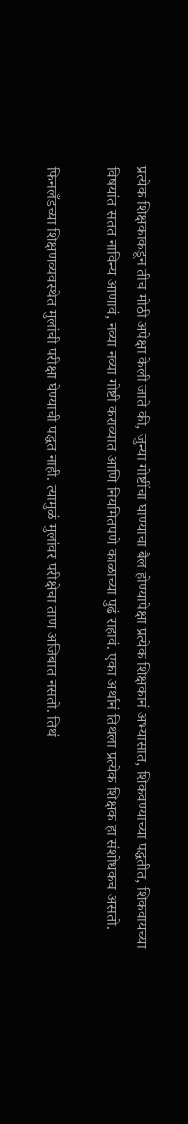प्रत्येक शिक्षकाकडून तीच मोठी अपेक्षा केली जाते की, जुन्या गोष्टींचा घाण्याचा बैल होण्यापेक्षा प्रत्येक शिक्षकानं अभ्यासात, शिकवण्याच्या पद्धतीत, शिकवायच्या विषयांत सतत नाविन्य आणावं, नव्या नव्या गोष्टी कराव्यात आणि नियमितपणे काळाच्या पुढं राहावं. एका अर्थानं तिथला प्रत्येक शिक्षक हा संशोधकच असतो.

फिनलँडच्या शिक्षणव्यवस्थेत मुलांची परीक्षा घेण्याची पद्धत नाही. त्यामुळं मुलांवर परीक्षेचा ताण अजिबात नसतो. तिथं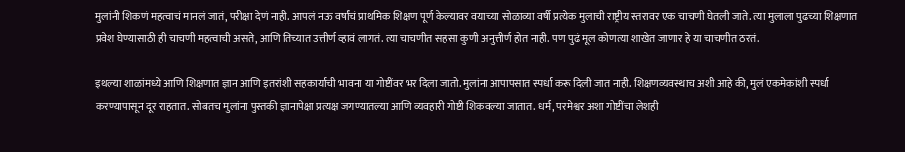मुलांनी शिकणं महत्वाचं मानलं जातं, परीक्षा देणं नाही. आपलं नऊ वर्षांचं प्राथमिक शिक्षण पूर्ण केल्यावर वयाच्या सोळाव्या वर्षी प्रत्येक मुलाची राष्ट्रीय स्तरावर एक चाचणी घेतली जाते. त्या मुलाला पुढच्या शिक्षणात प्रवेश घेण्यासाठी ही चाचणी महत्वाची असते, आणि तिच्यात उत्तीर्ण व्हावं लागतं. त्या चाचणीत सहसा कुणी अनुत्तीर्ण होत नाही. पण पुढं मूल कोणत्या शाखेत जाणार हे या चाचणीत ठरतं.

इथल्या शाळांमध्ये आणि शिक्षणात ज्ञान आणि इतरांशी सहकार्याची भावना या गोष्टींवर भर दिला जातो. मुलांना आपापसात स्पर्धा करू दिली जात नाही. शिक्षणव्यवस्थाच अशी आहे की, मुलं एकमेकांशी स्पर्धा करण्यापासून दूर राहतात. सोबतच मुलांना पुस्तकी ज्ञानापेक्षा प्रत्यक्ष जगण्यातल्या आणि व्यवहारी गोष्टी शिकवल्या जातात. धर्म, परमेश्वर अशा गोष्टींचा लेशही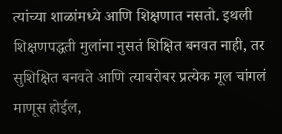त्यांच्या शाळांमध्ये आणि शिक्षणात नसतो. इथली शिक्षणपद्धती मुलांना नुसतं शिक्षित बनवत नाही, तर सुशिक्षित बनवते आणि त्याबरोबर प्रत्येक मूल चांगलं माणूस होईल,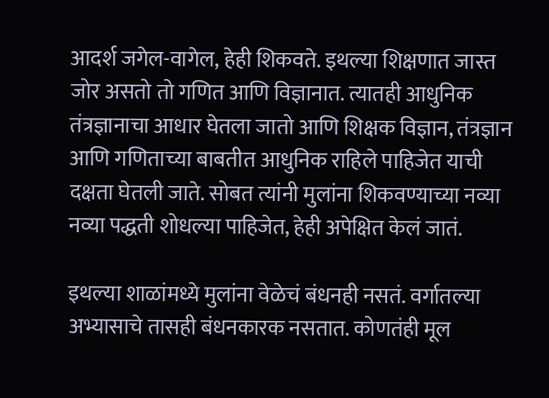आदर्श जगेल-वागेल, हेही शिकवते. इथल्या शिक्षणात जास्त जोर असतो तो गणित आणि विज्ञानात. त्यातही आधुनिक तंत्रज्ञानाचा आधार घेतला जातो आणि शिक्षक विज्ञान, तंत्रज्ञान आणि गणिताच्या बाबतीत आधुनिक राहिले पाहिजेत याची दक्षता घेतली जाते. सोबत त्यांनी मुलांना शिकवण्याच्या नव्या नव्या पद्धती शोधल्या पाहिजेत, हेही अपेक्षित केलं जातं.

इथल्या शाळांमध्ये मुलांना वेळेचं बंधनही नसतं. वर्गातल्या अभ्यासाचे तासही बंधनकारक नसतात. कोणतंही मूल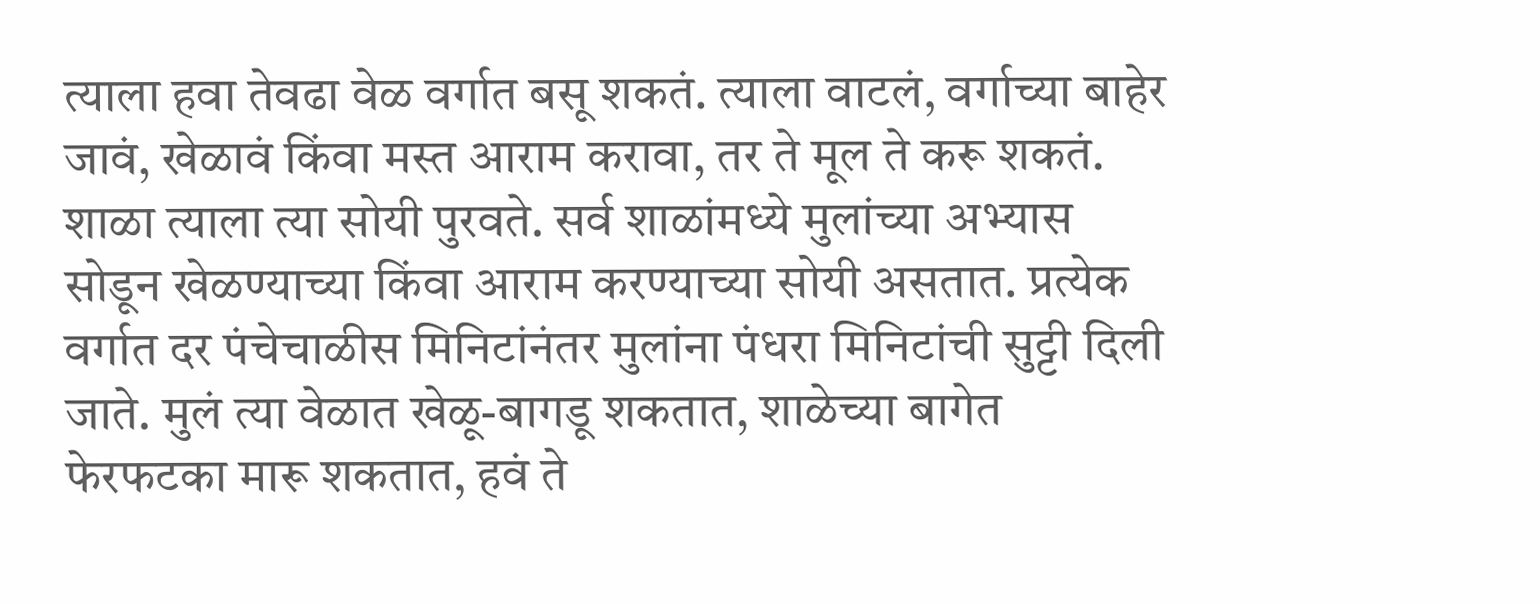त्याला हवा तेवढा वेळ वर्गात बसू शकतं. त्याला वाटलं, वर्गाच्या बाहेर जावं, खेळावं किंवा मस्त आराम करावा, तर ते मूल ते करू शकतं. शाळा त्याला त्या सोयी पुरवते. सर्व शाळांमध्ये मुलांच्या अभ्यास सोडून खेळण्याच्या किंवा आराम करण्याच्या सोयी असतात. प्रत्येक वर्गात दर पंचेचाळीस मिनिटांनंतर मुलांना पंधरा मिनिटांची सुट्टी दिली जाते. मुलं त्या वेळात खेळू-बागडू शकतात, शाळेच्या बागेत फेरफटका मारू शकतात, हवं ते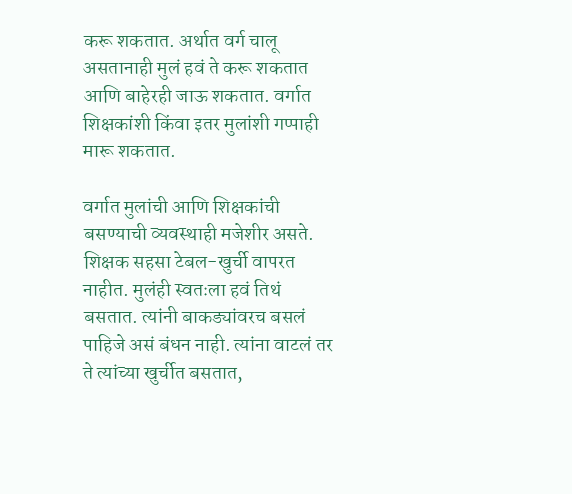करू शकतात. अर्थात वर्ग चालू असतानाही मुलं हवं ते करू शकतात आणि बाहेरही जाऊ शकतात. वर्गात शिक्षकांशी किंवा इतर मुलांशी गप्पाही मारू शकतात.

वर्गात मुलांची आणि शिक्षकांची बसण्याची व्यवस्थाही मजेशीर असते. शिक्षक सहसा टेबल-खुर्ची वापरत नाहीत. मुलंही स्वतःला हवं तिथं बसतात. त्यांनी बाकड्यांवरच बसलं पाहिजे असं बंधन नाही. त्यांना वाटलं तर ते त्यांच्या खुर्चीत बसतात,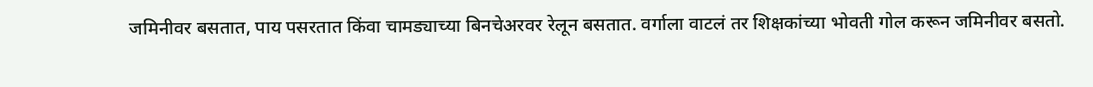जमिनीवर बसतात, पाय पसरतात किंवा चामड्याच्या बिनचेअरवर रेलून बसतात. वर्गाला वाटलं तर शिक्षकांच्या भोवती गोल करून जमिनीवर बसतो.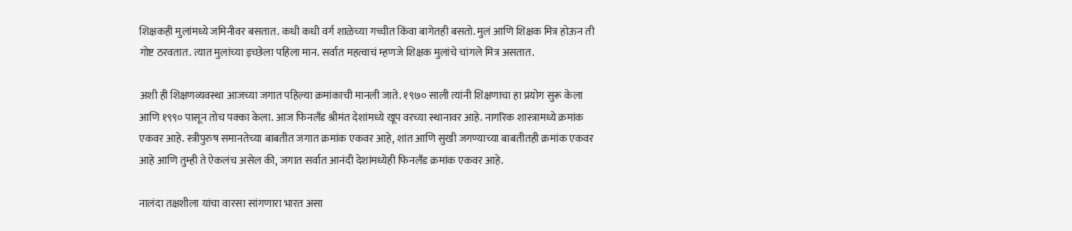शिक्षकही मुलांमध्ये जमिनीवर बसतात. कधी कधी वर्ग शाळेच्या गच्चीत किंवा बागेतही बसतो. मुलं आणि शिक्षक मित्र होऊन ती गोष्ट ठरवतात. त्यात मुलांच्या इच्छेला पहिला मान. सर्वात महत्वाचं म्हणजे शिक्षक मुलांचे चांगले मित्र असतात.

अशी ही शिक्षणव्यवस्था आजच्या जगात पहिल्या क्रमांकाची मानली जाते. १९७० साली त्यांनी शिक्षणाचा हा प्रयोग सुरू केला आणि १९९० पासून तोच पक्का केला. आज फिनलँड श्रीमंत देशांमध्ये खूप वरच्या स्थानावर आहे. नागरिक शास्त्रामध्ये क्रमांक एकवर आहे. स्त्रीपुरुष समानतेच्या बाबतीत जगात क्रमांक एकवर आहे, शांत आणि सुखी जगण्याच्या बाबतीतही क्रमांक एकवर आहे आणि तुम्ही ते ऐकलंच असेल की, जगात सर्वात आनंदी देशांमध्येही फिनलँड क्रमांक एकवर आहे.

नालंदा तक्षशीला यांचा वारसा सांगणारा भारत असा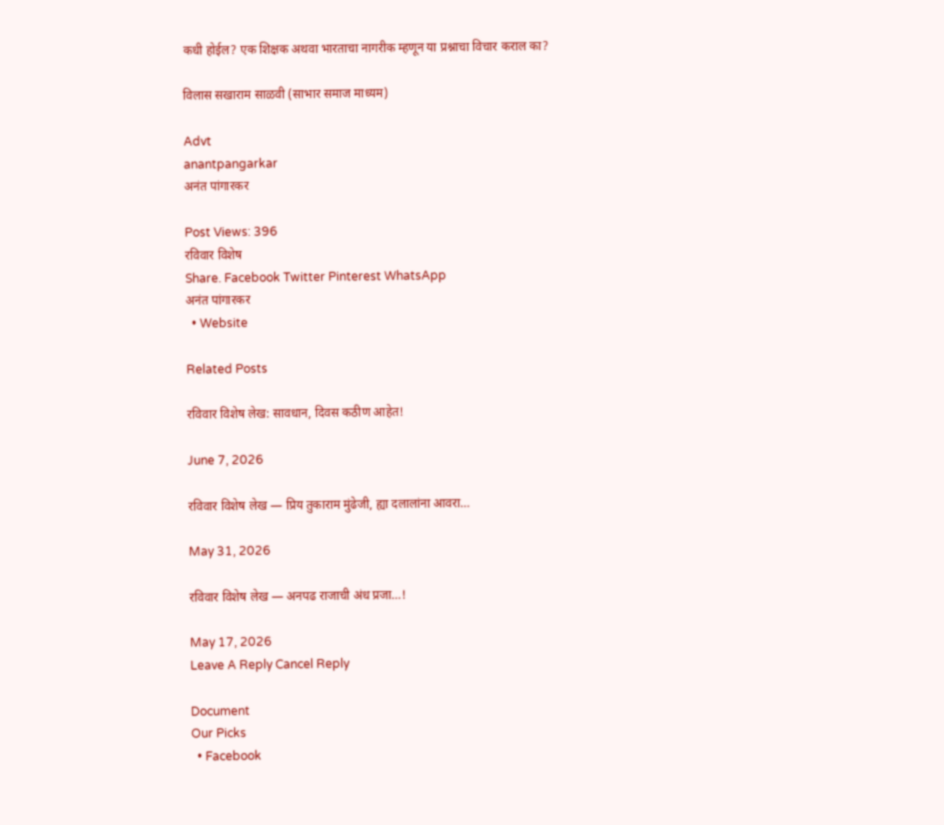कधी होईल? एक शिक्षक अथवा भारताचा नागरीक म्हणून या प्रश्नाचा विचार कराल का?

विलास सखाराम साळवी (साभार समाज माध्यम)

Advt
anantpangarkar
अनंत पांगारकर

Post Views: 396
रविवार विशेष
Share. Facebook Twitter Pinterest WhatsApp
अनंत पांगारकर
  • Website

Related Posts

रविवार विशेष लेख: सावधान, दिवस कठीण आहेत!

June 7, 2026

रविवार विशेष लेख — प्रिय तुकाराम मुंढेजी, ह्या दलालांना आवरा…

May 31, 2026

रविवार विशेष लेख — अनपढ राजाची अंध प्रजा…!

May 17, 2026
Leave A Reply Cancel Reply

Document
Our Picks
  • Facebook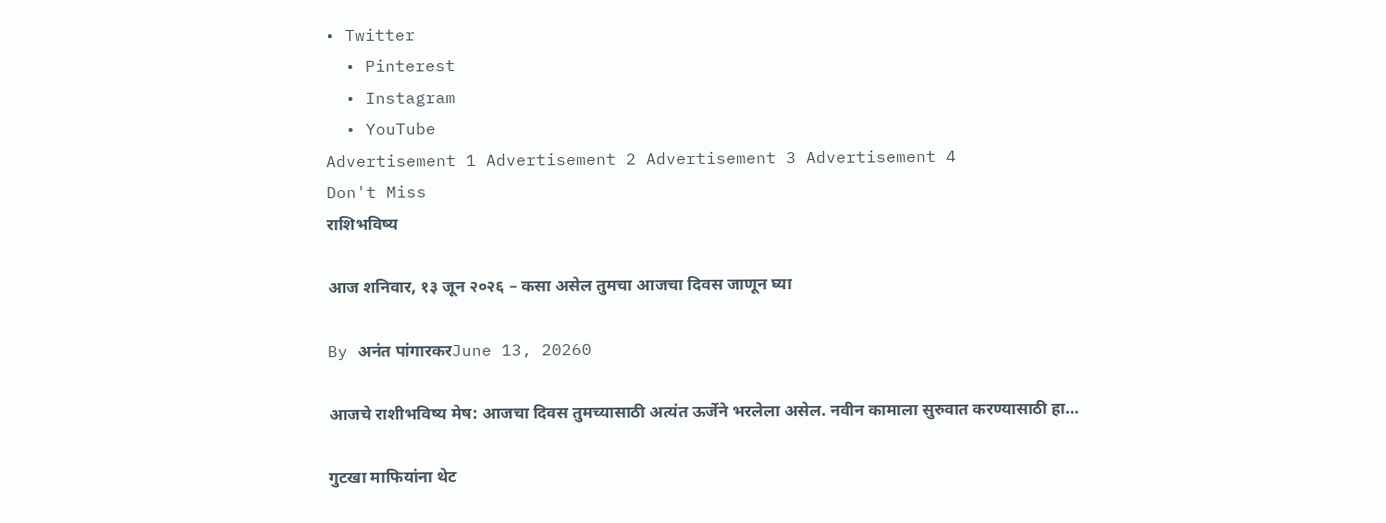• Twitter
  • Pinterest
  • Instagram
  • YouTube
Advertisement 1 Advertisement 2 Advertisement 3 Advertisement 4
Don't Miss
राशिभविष्य

आज शनिवार, १३ जून २०२६ – कसा असेल तुमचा आजचा दिवस जाणून घ्या

By अनंत पांगारकरJune 13, 20260

आजचे राशीभविष्य मेष: आजचा दिवस तुमच्यासाठी अत्यंत ऊर्जेने भरलेला असेल. नवीन कामाला सुरुवात करण्यासाठी हा…

गुटखा माफियांना थेट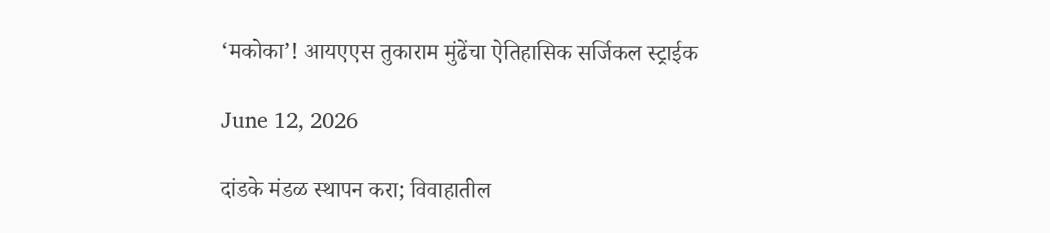‘मकोका’! आयएएस तुकाराम मुंढेंचा ऐतिहासिक सर्जिकल स्ट्राईक

June 12, 2026

दांडके मंडळ स्थापन करा; विवाहातील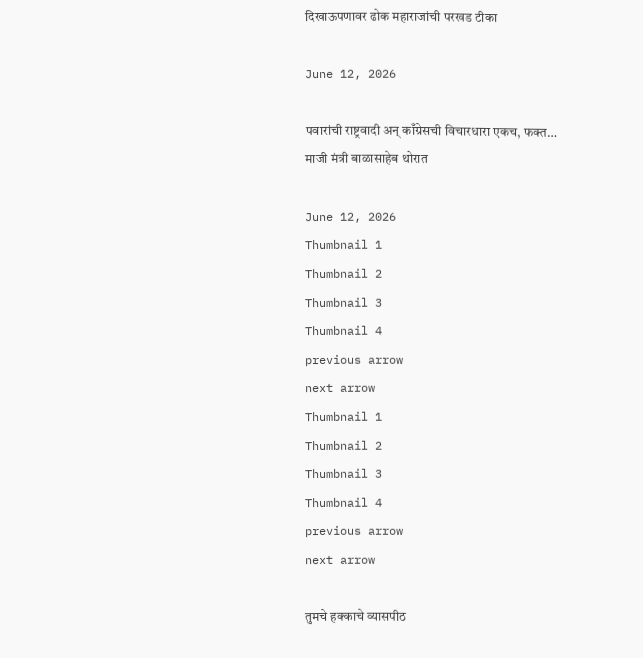दिखाऊपणावर ढोक महाराजांची परखड टीका

June 12, 2026

पवारांची राष्ट्रवादी अन् काँग्रेसची विचारधारा एकच, फक्त… माजी मंत्री बाळासाहेब थोरात

June 12, 2026
Thumbnail 1
Thumbnail 2
Thumbnail 3
Thumbnail 4
previous arrow
next arrow
Thumbnail 1
Thumbnail 2
Thumbnail 3
Thumbnail 4
previous arrow
next arrow

तुमचे हक्काचे व्यासपीठ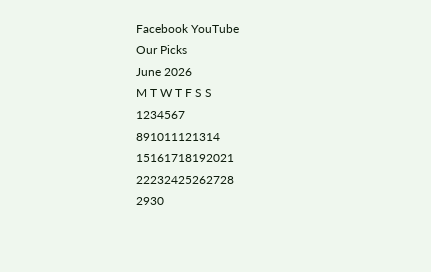Facebook YouTube
Our Picks
June 2026
M T W T F S S
1234567
891011121314
15161718192021
22232425262728
2930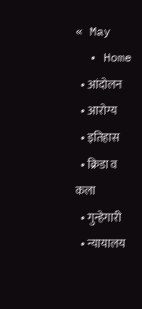« May
  • Home
  • आंदोलन
  • आरोग्य
  • इतिहास
  • क्रिडा व कला
  • गुन्हेगारी
  • न्यायालय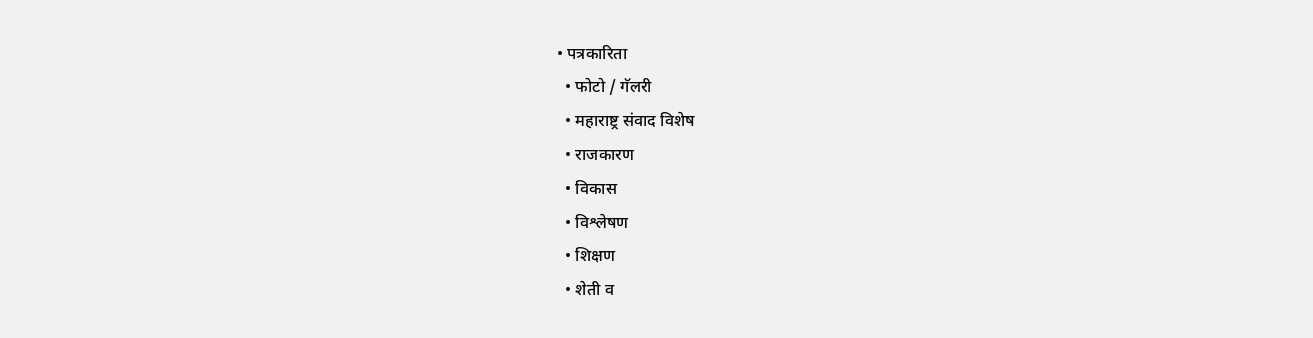• पत्रकारिता
  • फोटो / गॅलरी
  • महाराष्ट्र संवाद विशेष
  • राजकारण
  • विकास
  • विश्लेषण
  • शिक्षण
  • शेती व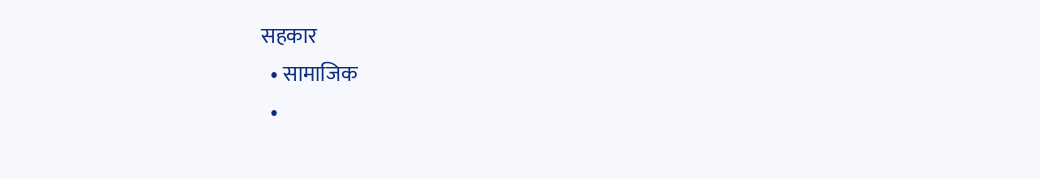सहकार
  • सामाजिक
  •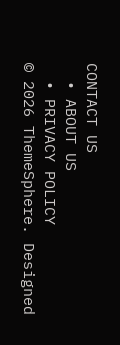CONTACT US
  • ABOUT US
  • PRIVACY POLICY
© 2026 ThemeSphere. Designed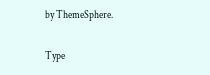by ThemeSphere.

Type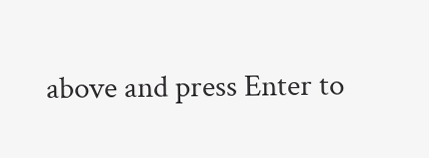above and press Enter to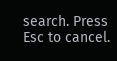search. Press Esc to cancel.